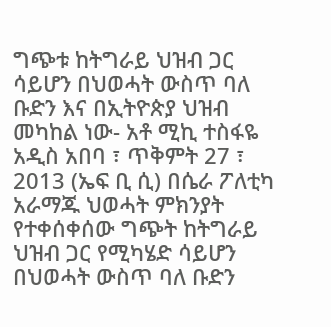ግጭቱ ከትግራይ ህዝብ ጋር ሳይሆን በህወሓት ውስጥ ባለ ቡድን እና በኢትዮጵያ ህዝብ መካከል ነው- አቶ ሚኪ ተስፋዬ
አዲስ አበባ ፣ ጥቅምት 27 ፣ 2013 (ኤፍ ቢ ሲ) በሴራ ፖለቲካ አራማጁ ህወሓት ምክንያት የተቀሰቀሰው ግጭት ከትግራይ ህዝብ ጋር የሚካሄድ ሳይሆን በህወሓት ውስጥ ባለ ቡድን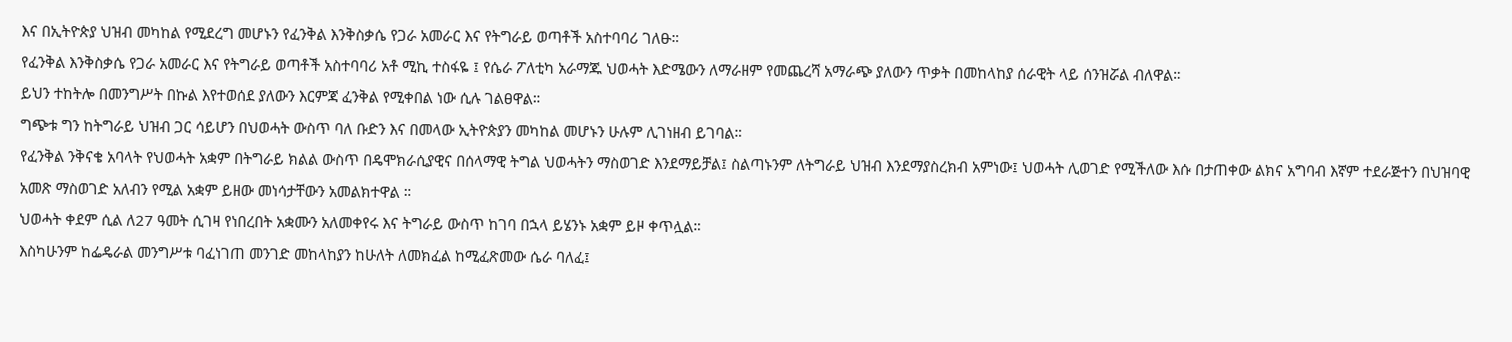እና በኢትዮጵያ ህዝብ መካከል የሚደረግ መሆኑን የፈንቅል እንቅስቃሴ የጋራ አመራር እና የትግራይ ወጣቶች አስተባባሪ ገለፁ።
የፈንቅል እንቅስቃሴ የጋራ አመራር እና የትግራይ ወጣቶች አስተባባሪ አቶ ሚኪ ተስፋዬ ፤ የሴራ ፖለቲካ አራማጁ ህወሓት እድሜውን ለማራዘም የመጨረሻ አማራጭ ያለውን ጥቃት በመከላከያ ሰራዊት ላይ ሰንዝሯል ብለዋል።
ይህን ተከትሎ በመንግሥት በኩል እየተወሰደ ያለውን እርምጃ ፈንቅል የሚቀበል ነው ሲሉ ገልፀዋል።
ግጭቱ ግን ከትግራይ ህዝብ ጋር ሳይሆን በህወሓት ውስጥ ባለ ቡድን እና በመላው ኢትዮጵያን መካከል መሆኑን ሁሉም ሊገነዘብ ይገባል።
የፈንቅል ንቅናቄ አባላት የህወሓት አቋም በትግራይ ክልል ውስጥ በዴሞክራሲያዊና በሰላማዊ ትግል ህወሓትን ማስወገድ እንደማይቻል፤ ስልጣኑንም ለትግራይ ህዝብ እንደማያስረክብ አምነው፤ ህወሓት ሊወገድ የሚችለው እሱ በታጠቀው ልክና አግባብ እኛም ተደራጅተን በህዝባዊ አመጽ ማስወገድ አለብን የሚል አቋም ይዘው መነሳታቸውን አመልክተዋል ።
ህወሓት ቀደም ሲል ለ27 ዓመት ሲገዛ የነበረበት አቋሙን አለመቀየሩ እና ትግራይ ውስጥ ከገባ በኋላ ይሄንኑ አቋም ይዞ ቀጥሏል።
እስካሁንም ከፌዴራል መንግሥቱ ባፈነገጠ መንገድ መከላከያን ከሁለት ለመክፈል ከሚፈጽመው ሴራ ባለፈ፤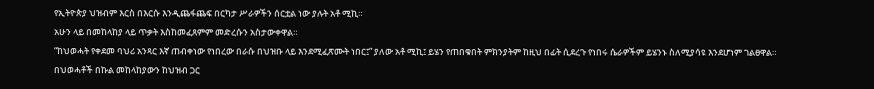የኢትዮጵያ ህዝብም እርስ በእርሱ እንዲጨፋጨፍ በርካታ ሥራዎችን ሰርቷል ነው ያሉት አቶ ሚኪ።
አሁን ላይ በመከላከያ ላይ ጥቃት እስከመፈጸምም መድረሱን አስታውቀዋል።
“ከህወሓት የቀደመ ባህሪ አንጻር እኛ ጠብቀነው የነበረው በራሱ በህዝቡ ላይ እንደሚፈጽሙት ነበር፤” ያለው አቶ ሚኪ፤ ይሄን የጠበቁበት ምክንያትም ከዚህ በፊት ሲደረጉ የነበሩ ሴራዎችም ይሄንኑ ስለሚያሳዩ እንደሆነም ገልፀዋል።
በህወሓቶች በኩል መከላከያውን ከህዝብ ጋር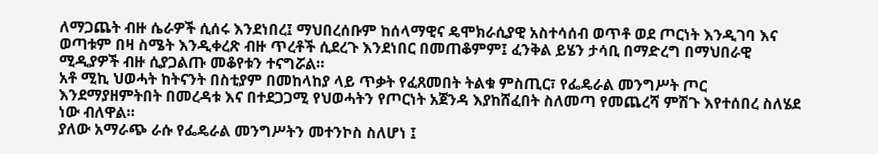ለማጋጨት ብዙ ሴራዎች ሲሰሩ እንደነበረ፤ ማህበረሰቡም ከሰላማዊና ዴሞክራሲያዊ አስተሳሰብ ወጥቶ ወደ ጦርነት እንዲገባ እና ወጣቱም በዛ ስሜት እንዲቀረጽ ብዙ ጥረቶች ሲደረጉ እንደነበር በመጠቆምም፤ ፈንቅል ይሄን ታሳቢ በማድረግ በማህበራዊ ሚዲያዎች ብዙ ሲያጋልጡ መቆየቱን ተናግሯል።
አቶ ሚኪ ህወሓት ከትናንት በስቲያም በመከላከያ ላይ ጥቃት የፈጸመበት ትልቁ ምስጢር፣ የፌዴራል መንግሥት ጦር እንደማያዘምትበት በመረዳቱ እና በተደጋጋሚ የህወሓትን የጦርነት አጀንዳ እያከሸፈበት ስለመጣ የመጨረሻ ምሽጉ እየተሰበረ ስለሄደ ነው ብለዋል።
ያለው አማራጭ ራሱ የፌዴራል መንግሥትን መተንኮስ ስለሆነ ፤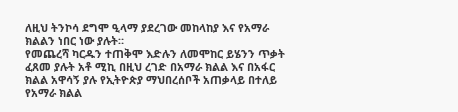ለዚህ ትንኮሳ ደግሞ ዒላማ ያደረገው መከላከያ እና የአማራ ክልልን ነበር ነው ያሉት።
የመጨረሻ ካርዱን ተጠቅሞ እድሉን ለመሞከር ይሄንን ጥቃት ፈጸመ ያሉት አቶ ሚኪ በዚህ ረገድ በአማራ ክልል እና በአፋር ክልል አዋሳኝ ያሉ የኢትዮጵያ ማህበረሰቦች አጠቃላይ በተለይ የአማራ ክልል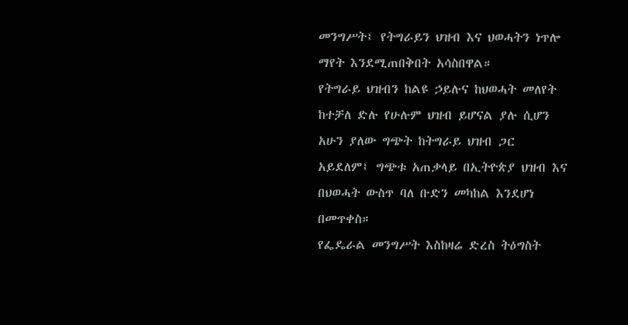መንግሥት፤ የትግራይን ህዝብ እና ህወሓትን ነጥሎ ማየት እንደሚጠበቅበት አሳስበዋል።
የትግራይ ህዝብን ከልዩ ኃይሉና ከህወሓት መለየት ከተቻለ ድሉ የሁሉም ህዝብ ይሆናል ያሉ ሲሆን አሁን ያለው ግጭት ከትግራይ ህዝብ ጋር አይደለም፤ ግጭቱ አጠቃላይ በኢትዮጵያ ህዝብ እና በህወሓት ውስጥ ባለ ቡድን መካከል እንደሆነ በመጥቀስ።
የፌዴራል መንግሥት እስከዛሬ ድረስ ትዕግስት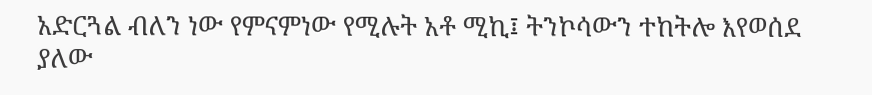አድርጓል ብለን ነው የምናምነው የሚሉት አቶ ሚኪ፤ ትንኮሳውን ተከትሎ እየወሰደ ያለው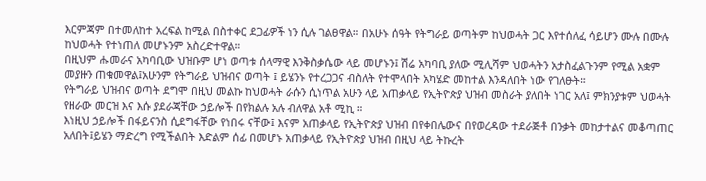እርምጃም በተመለከተ አረፍል ከሚል በስተቀር ደጋፊዎች ነን ሲሉ ገልፀዋል። በአሁኑ ሰዓት የትግራይ ወጣትም ከህወሓት ጋር እየተሰለፈ ሳይሆን ሙሉ በሙሉ ከህወሓት የተነጠለ መሆኑንም አስረድተዋል።
በዚህም ሑመራና አካባቢው ህዝቡም ሆነ ወጣቱ ሰላማዊ እንቅስቃሴው ላይ መሆኑን፤ ሽሬ አካባቢ ያለው ሚሊሻም ህወሓትን አታስፈልጉንም የሚል አቋም መያዙን ጠቁመዋል፤አሁንም የትግራይ ህዝብና ወጣት ፤ ይሄንኑ የተረጋጋና ብስለት የተሞላበት አካሄድ መከተል እንዳለበት ነው የገለፁት።
የትግራይ ህዝብና ወጣት ደግሞ በዚህ መልኩ ከህወሓት ራሱን ሲነጥል አሁን ላይ አጠቃላይ የኢትዮጵያ ህዝብ መስራት ያለበት ነገር አለ፤ ምክንያቱም ህወሓት የዘራው መርዝ እና እሱ ያደራጃቸው ኃይሎች በየክልሉ አሉ ብለዋል አቶ ሚኪ ።
እነዚህ ኃይሎች በፋይናንስ ሲደግፋቸው የነበሩ ናቸው፤ እናም አጠቃላይ የኢትዮጵያ ህዝብ በየቀበሌውና በየወረዳው ተደራጅቶ በንቃት መከታተልና መቆጣጠር አለበት፤ይሄን ማድረግ የሚችልበት እድልም ሰፊ በመሆኑ አጠቃላይ የኢትዮጵያ ህዝብ በዚህ ላይ ትኩረት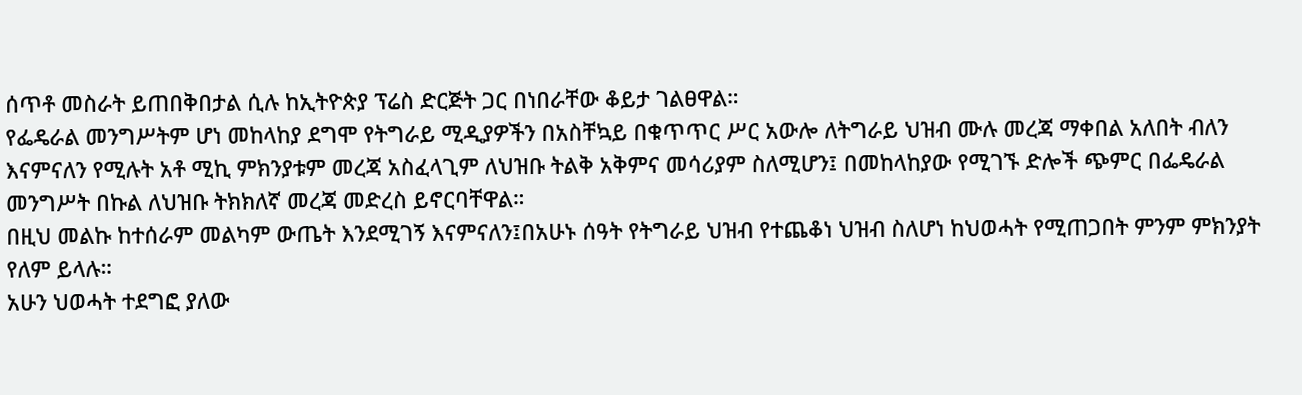ሰጥቶ መስራት ይጠበቅበታል ሲሉ ከኢትዮጵያ ፕሬስ ድርጅት ጋር በነበራቸው ቆይታ ገልፀዋል።
የፌዴራል መንግሥትም ሆነ መከላከያ ደግሞ የትግራይ ሚዲያዎችን በአስቸኳይ በቁጥጥር ሥር አውሎ ለትግራይ ህዝብ ሙሉ መረጃ ማቀበል አለበት ብለን እናምናለን የሚሉት አቶ ሚኪ ምክንያቱም መረጃ አስፈላጊም ለህዝቡ ትልቅ አቅምና መሳሪያም ስለሚሆን፤ በመከላከያው የሚገኙ ድሎች ጭምር በፌዴራል መንግሥት በኩል ለህዝቡ ትክክለኛ መረጃ መድረስ ይኖርባቸዋል።
በዚህ መልኩ ከተሰራም መልካም ውጤት እንደሚገኝ እናምናለን፤በአሁኑ ሰዓት የትግራይ ህዝብ የተጨቆነ ህዝብ ስለሆነ ከህወሓት የሚጠጋበት ምንም ምክንያት የለም ይላሉ።
አሁን ህወሓት ተደግፎ ያለው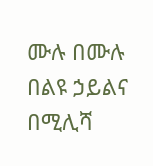ሙሉ በሙሉ በልዩ ኃይልና በሚሊሻ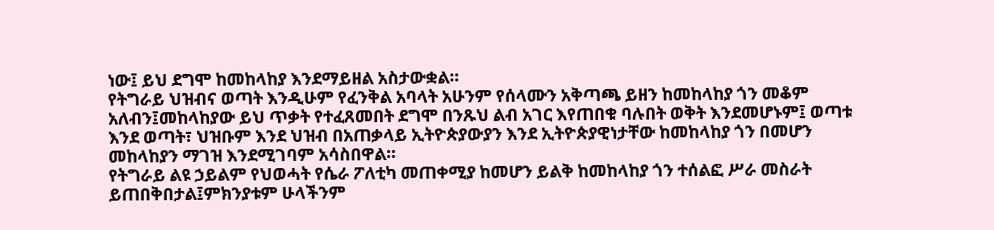ነው፤ ይህ ደግሞ ከመከላከያ እንደማይዘል አስታውቋል።
የትግራይ ህዝብና ወጣት እንዲሁም የፈንቅል አባላት አሁንም የሰላሙን አቅጣጫ ይዘን ከመከላከያ ጎን መቆም አለብን፤መከላከያው ይህ ጥቃት የተፈጸመበት ደግሞ በንጹህ ልብ አገር እየጠበቁ ባሉበት ወቅት እንደመሆኑም፤ ወጣቱ እንደ ወጣት፣ ህዝቡም እንደ ህዝብ በአጠቃላይ ኢትዮጵያውያን እንደ ኢትዮጵያዊነታቸው ከመከላከያ ጎን በመሆን መከላከያን ማገዝ እንደሚገባም አሳስበዋል።
የትግራይ ልዩ ኃይልም የህወሓት የሴራ ፖለቲካ መጠቀሚያ ከመሆን ይልቅ ከመከላከያ ጎን ተሰልፎ ሥራ መስራት ይጠበቅበታል፤ምክንያቱም ሁላችንም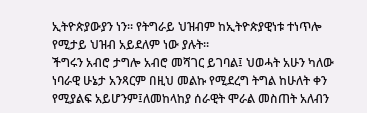ኢትዮጵያውያን ነን። የትግራይ ህዝብም ከኢትዮጵያዊነቱ ተነጥሎ የሚታይ ህዝብ አይደለም ነው ያሉት።
ችግሩን አብሮ ታግሎ አብሮ መሻገር ይገባል፤ ህወሓት አሁን ካለው ነባራዊ ሁኔታ አንጻርም በዚህ መልኩ የሚደረግ ትግል ከሁለት ቀን የሚያልፍ አይሆንም፤ለመከላከያ ሰራዊት ሞራል መስጠት አለብን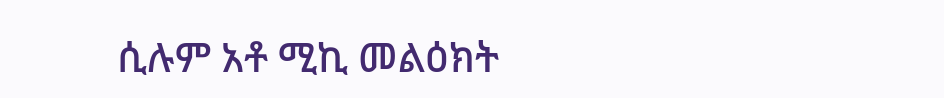ሲሉም አቶ ሚኪ መልዕክት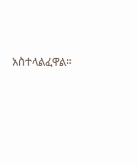አስተላልፈዋል።